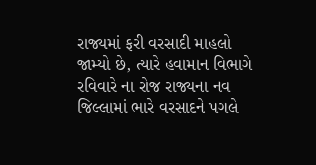રાજ્યમાં ફરી વરસાદી માહલો જામ્યો છે, ત્યારે હવામાન વિભાગે રવિવારે ના રોજ રાજ્યના નવ જિલ્લામાં ભારે વરસાદને પગલે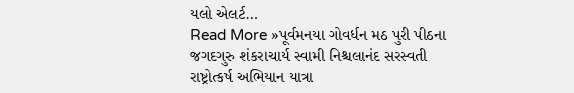યલો એલર્ટ…
Read More »પૂર્વમનયા ગોવર્ધન મઠ પુરી પીઠના જગદગુરુ શંકરાચાર્ય સ્વામી નિશ્ચલાનંદ સરસ્વતી રાષ્ટ્રોત્કર્ષ અભિયાન યાત્રા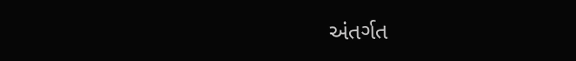અંતર્ગત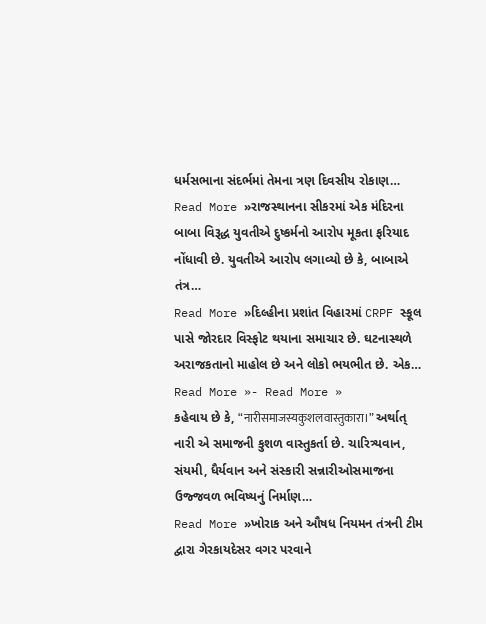ધર્મસભાના સંદર્ભમાં તેમના ત્રણ દિવસીય રોકાણ…
Read More »રાજસ્થાનના સીકરમાં એક મંદિરના બાબા વિરૂદ્ધ યુવતીએ દુષ્કર્મનો આરોપ મૂકતા ફરિયાદ નોંધાવી છે. યુવતીએ આરોપ લગાવ્યો છે કે, બાબાએ તંત્ર…
Read More »દિલ્હીના પ્રશાંત વિહારમાં CRPF સ્કૂલ પાસે જોરદાર વિસ્ફોટ થયાના સમાચાર છે. ઘટનાસ્થળે અરાજકતાનો માહોલ છે અને લોકો ભયભીત છે. એક…
Read More »- Read More »
કહેવાય છે કે, “नारीसमाजस्यकुशलवास्तुकारा।” અર્થાત્ નારી એ સમાજની કુશળ વાસ્તુકર્તા છે. ચારિત્ર્યવાન, સંયમી, ધૈર્યવાન અને સંસ્કારી સન્નારીઓસમાજના ઉજ્જવળ ભવિષ્યનું નિર્માણ…
Read More »ખોરાક અને ઔષધ નિયમન તંત્રની ટીમ દ્વારા ગેરકાયદેસર વગર પરવાને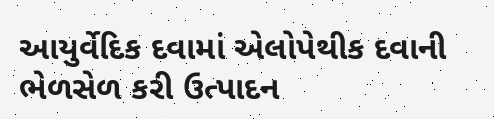આયુર્વેદિક દવામાં એલોપેથીક દવાની ભેળસેળ કરી ઉત્પાદન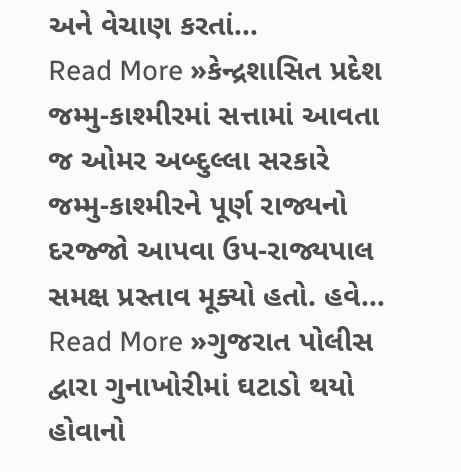અને વેચાણ કરતાં…
Read More »કેન્દ્રશાસિત પ્રદેશ જમ્મુ-કાશ્મીરમાં સત્તામાં આવતા જ ઓમર અબ્દુલ્લા સરકારે જમ્મુ-કાશ્મીરને પૂર્ણ રાજ્યનો દરજ્જો આપવા ઉપ-રાજ્યપાલ સમક્ષ પ્રસ્તાવ મૂક્યો હતો. હવે…
Read More »ગુજરાત પોલીસ દ્વારા ગુનાખોરીમાં ઘટાડો થયો હોવાનો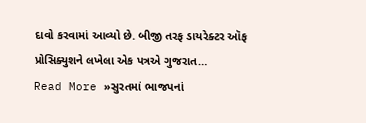દાવો કરવામાં આવ્યો છે. બીજી તરફ ડાયરેક્ટર ઑફ પ્રોસિક્યુશને લખેલા એક પત્રએ ગુજરાત…
Read More »સુરતમાં ભાજપનાં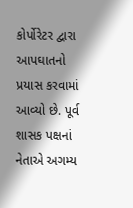કોર્પોરેટર દ્વારા આપઘાતનો પ્રયાસ કરવામાં આવ્યો છે. પૂર્વ શાસક પક્ષનાં નેતાએ અગમ્ય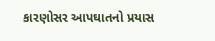કારણોસર આપઘાતનો પ્રયાસ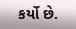કર્યો છે.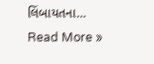લિંબાયતના…
Read More »